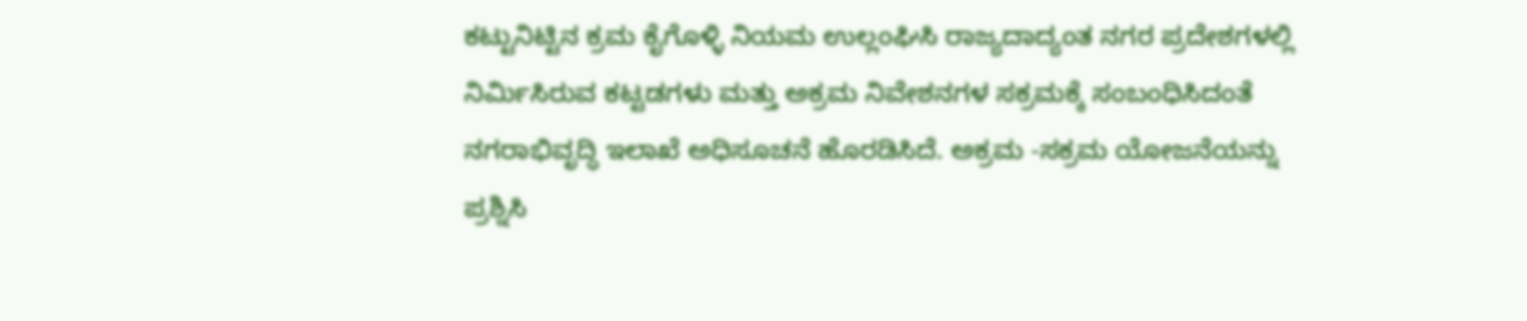ಕಟ್ಟುನಿಟ್ಟಿನ ಕ್ರಮ ಕೈಗೊಳ್ಳಿ ನಿಯಮ ಉಲ್ಲಂಘಿಸಿ ರಾಜ್ಯದಾದ್ಯಂತ ನಗರ ಪ್ರದೇಶಗಳಲ್ಲಿ ನಿರ್ಮಿಸಿರುವ ಕಟ್ಟಡಗಳು ಮತ್ತು ಅಕ್ರಮ ನಿವೇಶನಗಳ ಸಕ್ರಮಕ್ಕೆ ಸಂಬಂಧಿಸಿದಂತೆ ನಗರಾಭಿವೃದ್ಧಿ ಇಲಾಖೆ ಅಧಿಸೂಚನೆ ಹೊರಡಿಸಿದೆ. ಅಕ್ರಮ -ಸಕ್ರಮ ಯೋಜನೆಯನ್ನು ಪ್ರಶ್ನಿಸಿ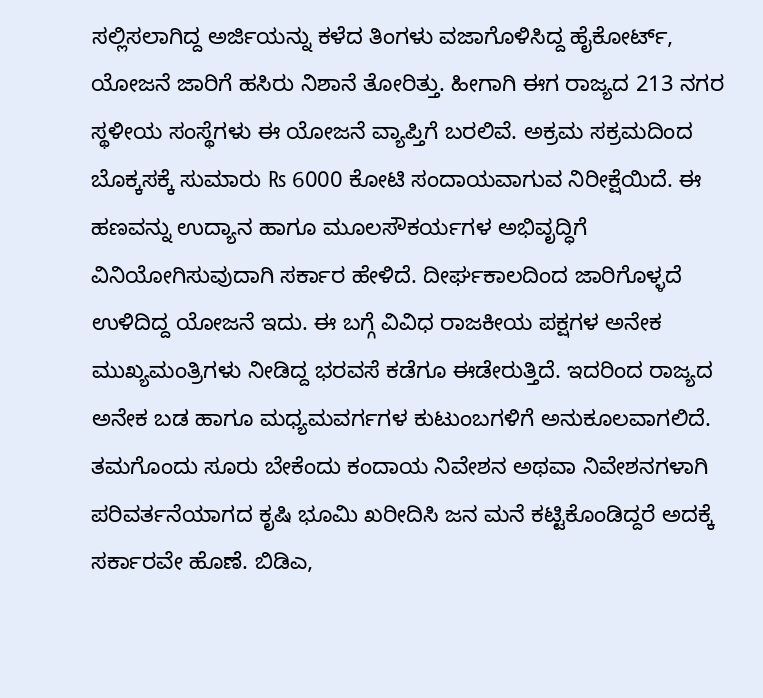ಸಲ್ಲಿಸಲಾಗಿದ್ದ ಅರ್ಜಿಯನ್ನು ಕಳೆದ ತಿಂಗಳು ವಜಾಗೊಳಿಸಿದ್ದ ಹೈಕೋರ್ಟ್, ಯೋಜನೆ ಜಾರಿಗೆ ಹಸಿರು ನಿಶಾನೆ ತೋರಿತ್ತು. ಹೀಗಾಗಿ ಈಗ ರಾಜ್ಯದ 213 ನಗರ ಸ್ಥಳೀಯ ಸಂಸ್ಥೆಗಳು ಈ ಯೋಜನೆ ವ್ಯಾಪ್ತಿಗೆ ಬರಲಿವೆ. ಅಕ್ರಮ ಸಕ್ರಮದಿಂದ ಬೊಕ್ಕಸಕ್ಕೆ ಸುಮಾರು ₨ 6000 ಕೋಟಿ ಸಂದಾಯವಾಗುವ ನಿರೀಕ್ಷೆಯಿದೆ. ಈ ಹಣವನ್ನು ಉದ್ಯಾನ ಹಾಗೂ ಮೂಲಸೌಕರ್ಯಗಳ ಅಭಿವೃದ್ಧಿಗೆ ವಿನಿಯೋಗಿಸುವುದಾಗಿ ಸರ್ಕಾರ ಹೇಳಿದೆ. ದೀರ್ಘಕಾಲದಿಂದ ಜಾರಿಗೊಳ್ಳದೆ ಉಳಿದಿದ್ದ ಯೋಜನೆ ಇದು. ಈ ಬಗ್ಗೆ ವಿವಿಧ ರಾಜಕೀಯ ಪಕ್ಷಗಳ ಅನೇಕ ಮುಖ್ಯಮಂತ್ರಿಗಳು ನೀಡಿದ್ದ ಭರವಸೆ ಕಡೆಗೂ ಈಡೇರುತ್ತಿದೆ. ಇದರಿಂದ ರಾಜ್ಯದ ಅನೇಕ ಬಡ ಹಾಗೂ ಮಧ್ಯಮವರ್ಗಗಳ ಕುಟುಂಬಗಳಿಗೆ ಅನುಕೂಲವಾಗಲಿದೆ. ತಮಗೊಂದು ಸೂರು ಬೇಕೆಂದು ಕಂದಾಯ ನಿವೇಶನ ಅಥವಾ ನಿವೇಶನಗಳಾಗಿ ಪರಿವರ್ತನೆಯಾಗದ ಕೃಷಿ ಭೂಮಿ ಖರೀದಿಸಿ ಜನ ಮನೆ ಕಟ್ಟಿಕೊಂಡಿದ್ದರೆ ಅದಕ್ಕೆ ಸರ್ಕಾರವೇ ಹೊಣೆ. ಬಿಡಿಎ,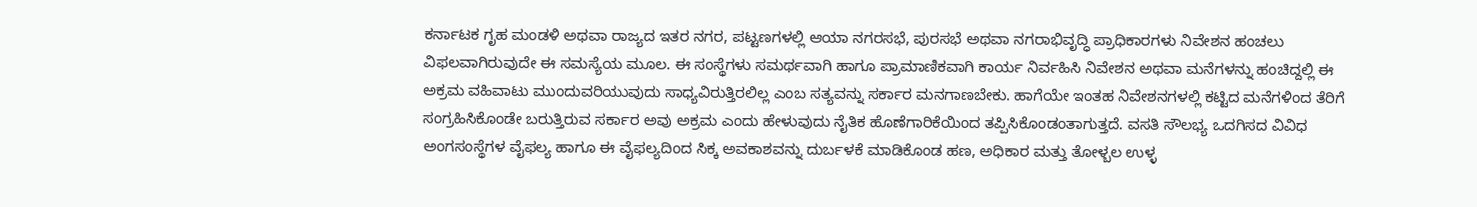ಕರ್ನಾಟಕ ಗೃಹ ಮಂಡಳಿ ಅಥವಾ ರಾಜ್ಯದ ಇತರ ನಗರ, ಪಟ್ಟಣಗಳಲ್ಲಿ ಆಯಾ ನಗರಸಭೆ, ಪುರಸಭೆ ಅಥವಾ ನಗರಾಭಿವೃದ್ಧಿ ಪ್ರಾಧಿಕಾರಗಳು ನಿವೇಶನ ಹಂಚಲು ವಿಫಲವಾಗಿರುವುದೇ ಈ ಸಮಸ್ಯೆಯ ಮೂಲ. ಈ ಸಂಸ್ಥೆಗಳು ಸಮರ್ಥವಾಗಿ ಹಾಗೂ ಪ್ರಾಮಾಣಿಕವಾಗಿ ಕಾರ್ಯ ನಿರ್ವಹಿಸಿ ನಿವೇಶನ ಅಥವಾ ಮನೆಗಳನ್ನು ಹಂಚಿದ್ದಲ್ಲಿ ಈ ಅಕ್ರಮ ವಹಿವಾಟು ಮುಂದುವರಿಯುವುದು ಸಾಧ್ಯವಿರುತ್ತಿರಲಿಲ್ಲ ಎಂಬ ಸತ್ಯವನ್ನು ಸರ್ಕಾರ ಮನಗಾಣಬೇಕು. ಹಾಗೆಯೇ ಇಂತಹ ನಿವೇಶನಗಳಲ್ಲಿ ಕಟ್ಟಿದ ಮನೆಗಳಿಂದ ತೆರಿಗೆ ಸಂಗ್ರಹಿಸಿಕೊಂಡೇ ಬರುತ್ತಿರುವ ಸರ್ಕಾರ ಅವು ಅಕ್ರಮ ಎಂದು ಹೇಳುವುದು ನೈತಿಕ ಹೊಣೆಗಾರಿಕೆಯಿಂದ ತಪ್ಪಿಸಿಕೊಂಡಂತಾಗುತ್ತದೆ. ವಸತಿ ಸೌಲಭ್ಯ ಒದಗಿಸದ ವಿವಿಧ ಅಂಗಸಂಸ್ಥೆಗಳ ವೈಫಲ್ಯ ಹಾಗೂ ಈ ವೈಫಲ್ಯದಿಂದ ಸಿಕ್ಕ ಅವಕಾಶವನ್ನು ದುರ್ಬಳಕೆ ಮಾಡಿಕೊಂಡ ಹಣ, ಅಧಿಕಾರ ಮತ್ತು ತೋಳ್ಬಲ ಉಳ್ಳ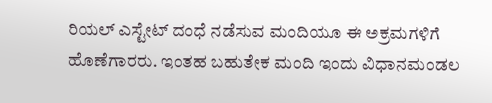ರಿಯಲ್ ಎಸ್ಟೇಟ್ ದಂಧೆ ನಡೆಸುವ ಮಂದಿಯೂ ಈ ಅಕ್ರಮಗಳಿಗೆ ಹೊಣೆಗಾರರು. ಇಂತಹ ಬಹುತೇಕ ಮಂದಿ ಇಂದು ವಿಧಾನಮಂಡಲ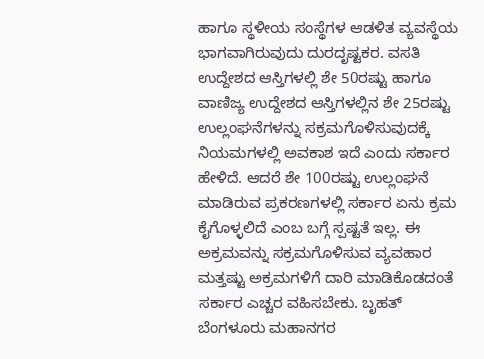ಹಾಗೂ ಸ್ಥಳೀಯ ಸಂಸ್ಥೆಗಳ ಆಡಳಿತ ವ್ಯವಸ್ಥೆಯ ಭಾಗವಾಗಿರುವುದು ದುರದೃಷ್ಟಕರ. ವಸತಿ ಉದ್ದೇಶದ ಆಸ್ತಿಗಳಲ್ಲಿ ಶೇ 50ರಷ್ಟು ಹಾಗೂ ವಾಣಿಜ್ಯ ಉದ್ದೇಶದ ಆಸ್ತಿಗಳಲ್ಲಿನ ಶೇ 25ರಷ್ಟು ಉಲ್ಲಂಘನೆಗಳನ್ನು ಸಕ್ರಮಗೊಳಿಸುವುದಕ್ಕೆ ನಿಯಮಗಳಲ್ಲಿ ಅವಕಾಶ ಇದೆ ಎಂದು ಸರ್ಕಾರ ಹೇಳಿದೆ. ಆದರೆ ಶೇ 100ರಷ್ಟು ಉಲ್ಲಂಘನೆ ಮಾಡಿರುವ ಪ್ರಕರಣಗಳಲ್ಲಿ ಸರ್ಕಾರ ಏನು ಕ್ರಮ ಕೈಗೊಳ್ಳಲಿದೆ ಎಂಬ ಬಗ್ಗೆ ಸ್ಪಷ್ಟತೆ ಇಲ್ಲ. ಈ ಅಕ್ರಮವನ್ನು ಸಕ್ರಮಗೊಳಿಸುವ ವ್ಯವಹಾರ ಮತ್ತಷ್ಟು ಅಕ್ರಮಗಳಿಗೆ ದಾರಿ ಮಾಡಿಕೊಡದಂತೆ ಸರ್ಕಾರ ಎಚ್ಚರ ವಹಿಸಬೇಕು. ಬೃಹತ್ ಬೆಂಗಳೂರು ಮಹಾನಗರ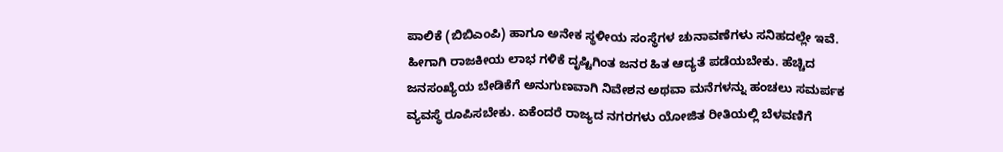ಪಾಲಿಕೆ (ಬಿಬಿಎಂಪಿ) ಹಾಗೂ ಅನೇಕ ಸ್ಥಳೀಯ ಸಂಸ್ಥೆಗಳ ಚುನಾವಣೆಗಳು ಸನಿಹದಲ್ಲೇ ಇವೆ. ಹೀಗಾಗಿ ರಾಜಕೀಯ ಲಾಭ ಗಳಿಕೆ ದೃಷ್ಟಿಗಿಂತ ಜನರ ಹಿತ ಆದ್ಯತೆ ಪಡೆಯಬೇಕು. ಹೆಚ್ಚಿದ ಜನಸಂಖ್ಯೆಯ ಬೇಡಿಕೆಗೆ ಅನುಗುಣವಾಗಿ ನಿವೇಶನ ಅಥವಾ ಮನೆಗಳನ್ನು ಹಂಚಲು ಸಮರ್ಪಕ ವ್ಯವಸ್ಥೆ ರೂಪಿಸಬೇಕು. ಏಕೆಂದರೆ ರಾಜ್ಯದ ನಗರಗಳು ಯೋಜಿತ ರೀತಿಯಲ್ಲಿ ಬೆಳವಣಿಗೆ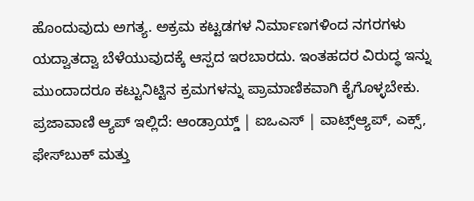ಹೊಂದುವುದು ಅಗತ್ಯ. ಅಕ್ರಮ ಕಟ್ಟಡಗಳ ನಿರ್ಮಾಣಗಳಿಂದ ನಗರಗಳು ಯದ್ವಾತದ್ವಾ ಬೆಳೆಯುವುದಕ್ಕೆ ಆಸ್ಪದ ಇರಬಾರದು. ಇಂತಹದರ ವಿರುದ್ಧ ಇನ್ನು ಮುಂದಾದರೂ ಕಟ್ಟುನಿಟ್ಟಿನ ಕ್ರಮಗಳನ್ನು ಪ್ರಾಮಾಣಿಕವಾಗಿ ಕೈಗೊಳ್ಳಬೇಕು. ಪ್ರಜಾವಾಣಿ ಆ್ಯಪ್ ಇಲ್ಲಿದೆ: ಆಂಡ್ರಾಯ್ಡ್ | ಐಒಎಸ್ | ವಾಟ್ಸ್ಆ್ಯಪ್, ಎಕ್ಸ್, ಫೇಸ್‌ಬುಕ್ ಮತ್ತು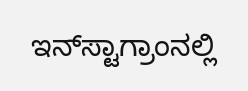ಇನ್‌ಸ್ಟಾಗ್ರಾಂನಲ್ಲಿ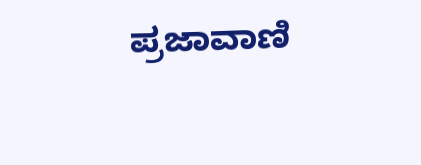ಪ್ರಜಾವಾಣಿ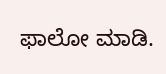ಫಾಲೋ ಮಾಡಿ.